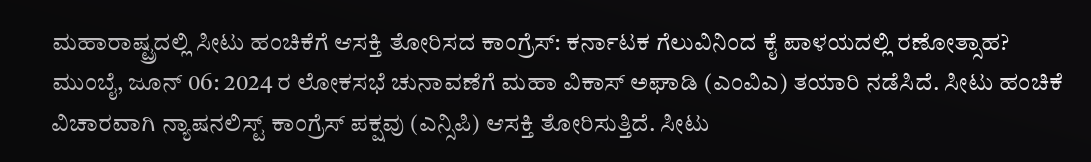ಮಹಾರಾಷ್ಟ್ರದಲ್ಲಿ ಸೀಟು ಹಂಚಿಕೆಗೆ ಆಸಕ್ತಿ ತೋರಿಸದ ಕಾಂಗ್ರೆಸ್: ಕರ್ನಾಟಕ ಗೆಲುವಿನಿಂದ ಕೈ ಪಾಳಯದಲ್ಲಿ ರಣೋತ್ಸಾಹ?
ಮುಂಬೈ, ಜೂನ್ 06: 2024 ರ ಲೋಕಸಭೆ ಚುನಾವಣೆಗೆ ಮಹಾ ವಿಕಾಸ್ ಅಘಾಡಿ (ಎಂವಿಎ) ತಯಾರಿ ನಡೆಸಿದೆ. ಸೀಟು ಹಂಚಿಕೆ ವಿಚಾರವಾಗಿ ನ್ಯಾಷನಲಿಸ್ಟ್ ಕಾಂಗ್ರೆಸ್ ಪಕ್ಷವು (ಎನ್ಸಿಪಿ) ಆಸಕ್ತಿ ತೋರಿಸುತ್ತಿದೆ. ಸೀಟು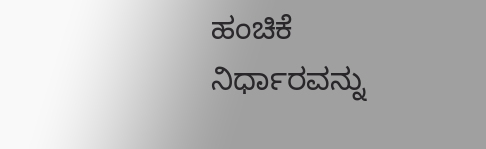ಹಂಚಿಕೆ ನಿರ್ಧಾರವನ್ನು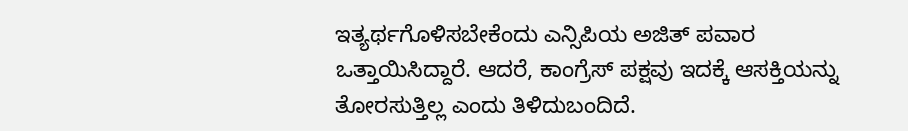ಇತ್ಯರ್ಥಗೊಳಿಸಬೇಕೆಂದು ಎನ್ಸಿಪಿಯ ಅಜಿತ್ ಪವಾರ ಒತ್ತಾಯಿಸಿದ್ದಾರೆ. ಆದರೆ, ಕಾಂಗ್ರೆಸ್ ಪಕ್ಷವು ಇದಕ್ಕೆ ಆಸಕ್ತಿಯನ್ನು ತೋರಸುತ್ತಿಲ್ಲ ಎಂದು ತಿಳಿದುಬಂದಿದೆ.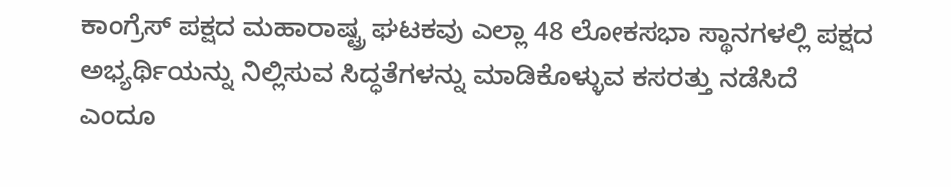ಕಾಂಗ್ರೆಸ್ ಪಕ್ಷದ ಮಹಾರಾಷ್ಟ್ರ ಘಟಕವು ಎಲ್ಲಾ 48 ಲೋಕಸಭಾ ಸ್ಥಾನಗಳಲ್ಲಿ ಪಕ್ಷದ ಅಭ್ಯರ್ಥಿಯನ್ನು ನಿಲ್ಲಿಸುವ ಸಿದ್ಧತೆಗಳನ್ನು ಮಾಡಿಕೊಳ್ಳುವ ಕಸರತ್ತು ನಡೆಸಿದೆ ಎಂದೂ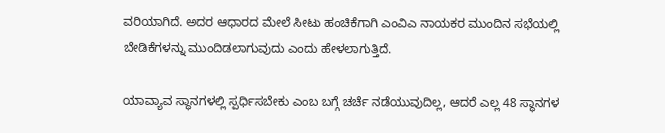ವರಿಯಾಗಿದೆ. ಅದರ ಆಧಾರದ ಮೇಲೆ ಸೀಟು ಹಂಚಿಕೆಗಾಗಿ ಎಂವಿಎ ನಾಯಕರ ಮುಂದಿನ ಸಭೆಯಲ್ಲಿ ಬೇಡಿಕೆಗಳನ್ನು ಮುಂದಿಡಲಾಗುವುದು ಎಂದು ಹೇಳಲಾಗುತ್ತಿದೆ.

ಯಾವ್ಯಾವ ಸ್ಥಾನಗಳಲ್ಲಿ ಸ್ಪರ್ಧಿಸಬೇಕು ಎಂಬ ಬಗ್ಗೆ ಚರ್ಚೆ ನಡೆಯುವುದಿಲ್ಲ, ಆದರೆ ಎಲ್ಲ 48 ಸ್ಥಾನಗಳ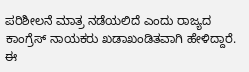ಪರಿಶೀಲನೆ ಮಾತ್ರ ನಡೆಯಲಿದೆ ಎಂದು ರಾಜ್ಯದ ಕಾಂಗ್ರೆಸ್ ನಾಯಕರು ಖಡಾಖಂಡಿತವಾಗಿ ಹೇಳಿದ್ದಾರೆ.
ಈ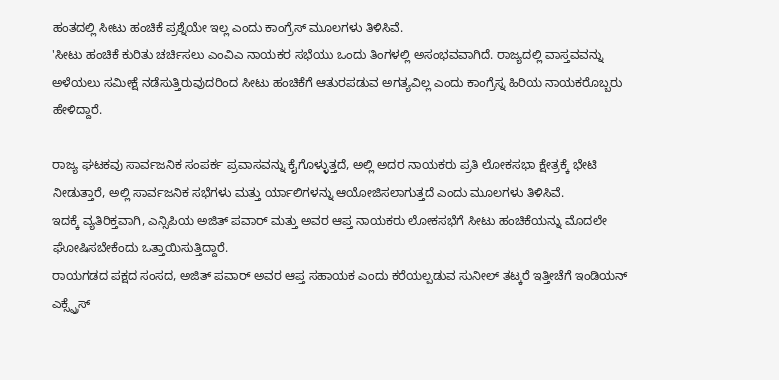ಹಂತದಲ್ಲಿ ಸೀಟು ಹಂಚಿಕೆ ಪ್ರಶ್ನೆಯೇ ಇಲ್ಲ ಎಂದು ಕಾಂಗ್ರೆಸ್ ಮೂಲಗಳು ತಿಳಿಸಿವೆ.
'ಸೀಟು ಹಂಚಿಕೆ ಕುರಿತು ಚರ್ಚಿಸಲು ಎಂವಿಎ ನಾಯಕರ ಸಭೆಯು ಒಂದು ತಿಂಗಳಲ್ಲಿ ಅಸಂಭವವಾಗಿದೆ. ರಾಜ್ಯದಲ್ಲಿ ವಾಸ್ತವವನ್ನು ಅಳೆಯಲು ಸಮೀಕ್ಷೆ ನಡೆಸುತ್ತಿರುವುದರಿಂದ ಸೀಟು ಹಂಚಿಕೆಗೆ ಆತುರಪಡುವ ಅಗತ್ಯವಿಲ್ಲ ಎಂದು ಕಾಂಗ್ರೆಸ್ನ ಹಿರಿಯ ನಾಯಕರೊಬ್ಬರು ಹೇಳಿದ್ದಾರೆ.

ರಾಜ್ಯ ಘಟಕವು ಸಾರ್ವಜನಿಕ ಸಂಪರ್ಕ ಪ್ರವಾಸವನ್ನು ಕೈಗೊಳ್ಳುತ್ತದೆ, ಅಲ್ಲಿ ಅದರ ನಾಯಕರು ಪ್ರತಿ ಲೋಕಸಭಾ ಕ್ಷೇತ್ರಕ್ಕೆ ಭೇಟಿ ನೀಡುತ್ತಾರೆ, ಅಲ್ಲಿ ಸಾರ್ವಜನಿಕ ಸಭೆಗಳು ಮತ್ತು ರ್ಯಾಲಿಗಳನ್ನು ಆಯೋಜಿಸಲಾಗುತ್ತದೆ ಎಂದು ಮೂಲಗಳು ತಿಳಿಸಿವೆ.
ಇದಕ್ಕೆ ವ್ಯತಿರಿಕ್ತವಾಗಿ, ಎನ್ಸಿಪಿಯ ಅಜಿತ್ ಪವಾರ್ ಮತ್ತು ಅವರ ಆಪ್ತ ನಾಯಕರು ಲೋಕಸಭೆಗೆ ಸೀಟು ಹಂಚಿಕೆಯನ್ನು ಮೊದಲೇ ಘೋಷಿಸಬೇಕೆಂದು ಒತ್ತಾಯಿಸುತ್ತಿದ್ದಾರೆ.
ರಾಯಗಡದ ಪಕ್ಷದ ಸಂಸದ, ಅಜಿತ್ ಪವಾರ್ ಅವರ ಆಪ್ತ ಸಹಾಯಕ ಎಂದು ಕರೆಯಲ್ಪಡುವ ಸುನೀಲ್ ತಟ್ಕರೆ ಇತ್ತೀಚೆಗೆ ಇಂಡಿಯನ್ ಎಕ್ಸ್ಪ್ರೆಸ್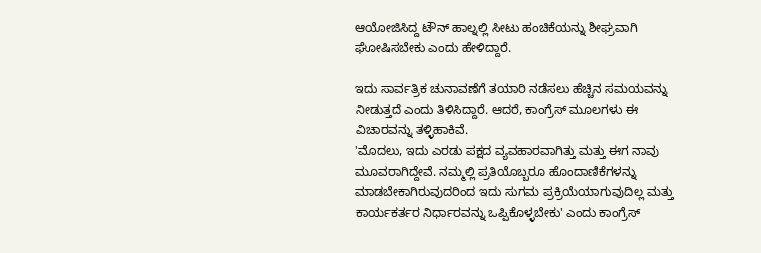ಆಯೋಜಿಸಿದ್ದ ಟೌನ್ ಹಾಲ್ನಲ್ಲಿ ಸೀಟು ಹಂಚಿಕೆಯನ್ನು ಶೀಘ್ರವಾಗಿ ಘೋಷಿಸಬೇಕು ಎಂದು ಹೇಳಿದ್ದಾರೆ.

ಇದು ಸಾರ್ವತ್ರಿಕ ಚುನಾವಣೆಗೆ ತಯಾರಿ ನಡೆಸಲು ಹೆಚ್ಚಿನ ಸಮಯವನ್ನು ನೀಡುತ್ತದೆ ಎಂದು ತಿಳಿಸಿದ್ದಾರೆ. ಆದರೆ, ಕಾಂಗ್ರೆಸ್ ಮೂಲಗಳು ಈ ವಿಚಾರವನ್ನು ತಳ್ಳಿಹಾಕಿವೆ.
'ಮೊದಲು, ಇದು ಎರಡು ಪಕ್ಷದ ವ್ಯವಹಾರವಾಗಿತ್ತು ಮತ್ತು ಈಗ ನಾವು ಮೂವರಾಗಿದ್ದೇವೆ. ನಮ್ಮಲ್ಲಿ ಪ್ರತಿಯೊಬ್ಬರೂ ಹೊಂದಾಣಿಕೆಗಳನ್ನು ಮಾಡಬೇಕಾಗಿರುವುದರಿಂದ ಇದು ಸುಗಮ ಪ್ರಕ್ರಿಯೆಯಾಗುವುದಿಲ್ಲ ಮತ್ತು ಕಾರ್ಯಕರ್ತರ ನಿರ್ಧಾರವನ್ನು ಒಪ್ಪಿಕೊಳ್ಳಬೇಕು' ಎಂದು ಕಾಂಗ್ರೆಸ್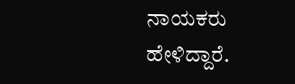ನಾಯಕರು ಹೇಳಿದ್ದಾರೆ.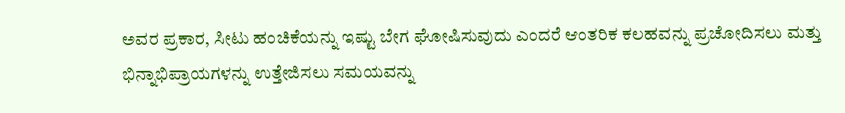ಅವರ ಪ್ರಕಾರ, ಸೀಟು ಹಂಚಿಕೆಯನ್ನು ಇಷ್ಟು ಬೇಗ ಘೋಷಿಸುವುದು ಎಂದರೆ ಆಂತರಿಕ ಕಲಹವನ್ನು ಪ್ರಚೋದಿಸಲು ಮತ್ತು ಭಿನ್ನಾಭಿಪ್ರಾಯಗಳನ್ನು ಉತ್ತೇಜಿಸಲು ಸಮಯವನ್ನು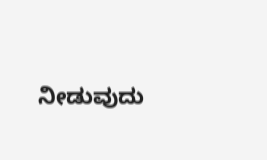ನೀಡುವುದು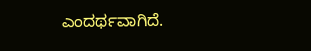ಎಂದರ್ಥವಾಗಿದೆ.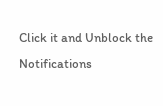Click it and Unblock the Notifications